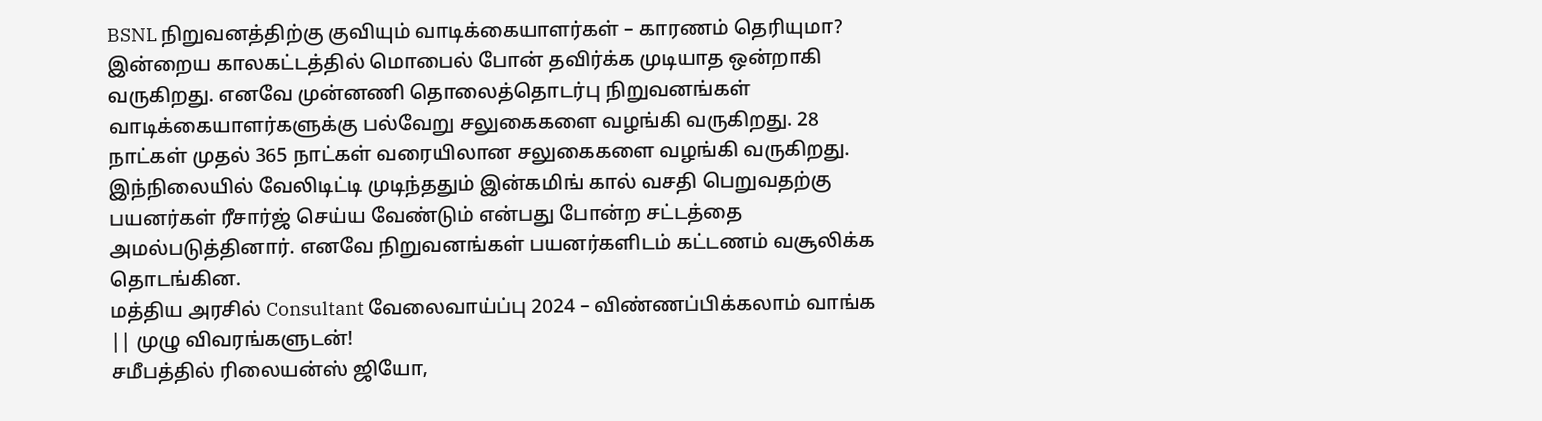BSNL நிறுவனத்திற்கு குவியும் வாடிக்கையாளர்கள் – காரணம் தெரியுமா?
இன்றைய காலகட்டத்தில் மொபைல் போன் தவிர்க்க முடியாத ஒன்றாகி வருகிறது. எனவே முன்னணி தொலைத்தொடர்பு நிறுவனங்கள் வாடிக்கையாளர்களுக்கு பல்வேறு சலுகைகளை வழங்கி வருகிறது. 28 நாட்கள் முதல் 365 நாட்கள் வரையிலான சலுகைகளை வழங்கி வருகிறது. இந்நிலையில் வேலிடிட்டி முடிந்ததும் இன்கமிங் கால் வசதி பெறுவதற்கு பயனர்கள் ரீசார்ஜ் செய்ய வேண்டும் என்பது போன்ற சட்டத்தை அமல்படுத்தினார். எனவே நிறுவனங்கள் பயனர்களிடம் கட்டணம் வசூலிக்க தொடங்கின.
மத்திய அரசில் Consultant வேலைவாய்ப்பு 2024 – விண்ணப்பிக்கலாம் வாங்க || முழு விவரங்களுடன்!
சமீபத்தில் ரிலையன்ஸ் ஜியோ,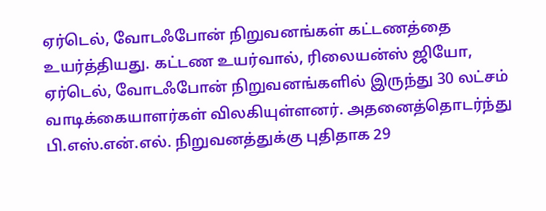ஏர்டெல், வோடஃபோன் நிறுவனங்கள் கட்டணத்தை உயர்த்தியது. கட்டண உயர்வால், ரிலையன்ஸ் ஜியோ, ஏர்டெல், வோடஃபோன் நிறுவனங்களில் இருந்து 30 லட்சம் வாடிக்கையாளர்கள் விலகியுள்ளனர். அதனைத்தொடர்ந்து பி.எஸ்.என்.எல். நிறுவனத்துக்கு புதிதாக 29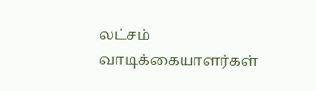லட்சம் வாடிக்கையாளர்கள்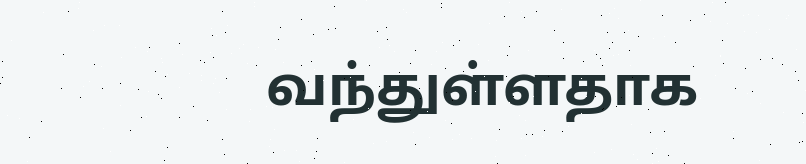வந்துள்ளதாக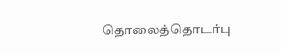தொலைத்தொடர்பு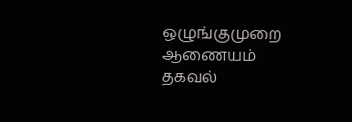ஒழுங்குமுறை ஆணையம் தகவல்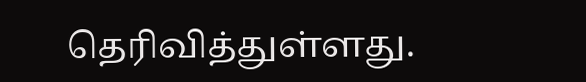தெரிவித்துள்ளது.